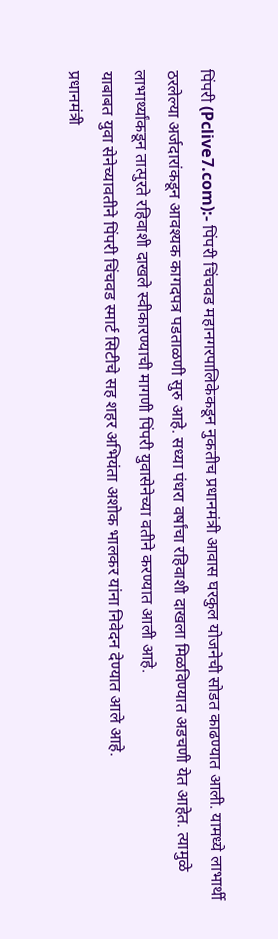पिंपरी (Pclive7.com):- पिंपरी चिंचवड महानगरपालिकेकडून नुकतीच प्रधानमंत्री आवास घरकुल योजनेची सोडत काढण्यात आली. यामध्ये लाभार्थी ठरलेल्या अर्जदारांकडून आवश्यक कागदपत्र पडताळणी सुरु आहे. सध्या पंधरा वर्षांचा रहिवाशी दाखला मिळविण्यात अडचणी येत आहेत. त्यामुळे लाभार्थ्यांकडून तात्पुरते रहिवाशी दाखले स्वीकारण्याची मागणी पिंपरी युवासेनेच्या वतीने करण्यात आली आहे.
याबाबत युवा सेनेच्यावतीने पिंपरी चिंचवड स्मार्ट सिटीचे सह शहर अभियंता अशोक भालकर यांना निवेदन देण्यात आले आहे.
प्रधानमंत्री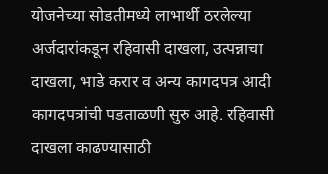योजनेच्या सोडतीमध्ये लाभार्थी ठरलेल्या अर्जदारांकडून रहिवासी दाखला, उत्पन्नाचा दाखला, भाडे करार व अन्य कागदपत्र आदी कागदपत्रांची पडताळणी सुरु आहे. रहिवासी दाखला काढण्यासाठी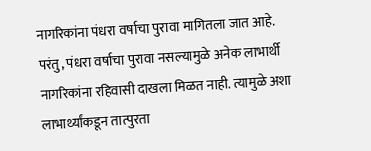नागरिकांना पंधरा वर्षाचा पुरावा मागितला जात आहे.
परंतु, पंधरा वर्षाचा पुरावा नसल्यामुळे अनेक लाभार्थी नागरिकांना रहिवासी दाखला मिळत नाही. त्यामुळे अशा लाभार्थ्यांकडून तात्पुरता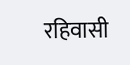रहिवासी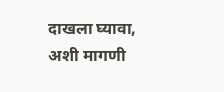दाखला घ्यावा, अशी मागणी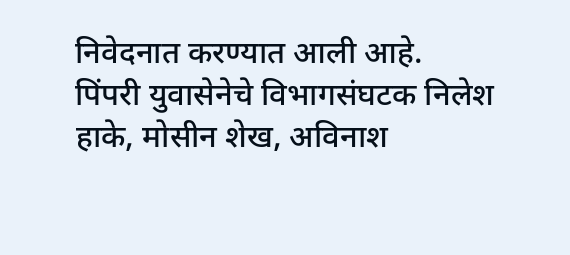निवेदनात करण्यात आली आहे.
पिंपरी युवासेनेचे विभागसंघटक निलेश हाके, मोसीन शेख, अविनाश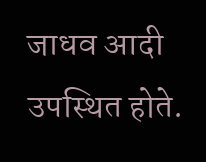जाधव आदी उपस्थित होते.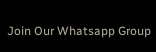Join Our Whatsapp Group